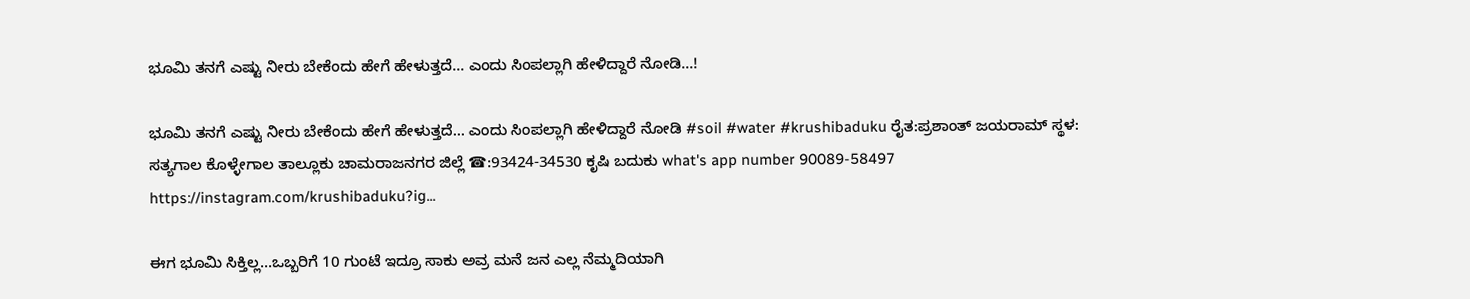ಭೂಮಿ ತನಗೆ ಎಷ್ಟು ನೀರು ಬೇಕೆಂದು ಹೇಗೆ ಹೇಳುತ್ತದೆ... ಎಂದು ಸಿಂಪಲ್ಲಾಗಿ ಹೇಳಿದ್ದಾರೆ ನೋಡಿ...!

ಭೂಮಿ ತನಗೆ ಎಷ್ಟು ನೀರು ಬೇಕೆಂದು ಹೇಗೆ ಹೇಳುತ್ತದೆ... ಎಂದು ಸಿಂಪಲ್ಲಾಗಿ ಹೇಳಿದ್ದಾರೆ ನೋಡಿ #soil #water #krushibaduku ರೈತ:ಪ್ರಶಾಂತ್ ಜಯರಾಮ್ ಸ್ಥಳ: ಸತ್ಯಗಾಲ ಕೊಳ್ಳೇಗಾಲ ತಾಲ್ಲೂಕು ಚಾಮರಾಜನಗರ ಜಿಲ್ಲೆ ☎:93424-34530 ಕೃಷಿ ಬದುಕು what's app number 90089-58497 https://instagram.com/krushibaduku?ig...

ಈಗ ಭೂಮಿ ಸಿಕ್ತಿಲ್ಲ...ಒಬ್ಬರಿಗೆ 10 ಗುಂಟೆ ಇದ್ರೂ ಸಾಕು ಅವ್ರ ಮನೆ ಜನ ಎಲ್ಲ ನೆಮ್ಮದಿಯಾಗಿ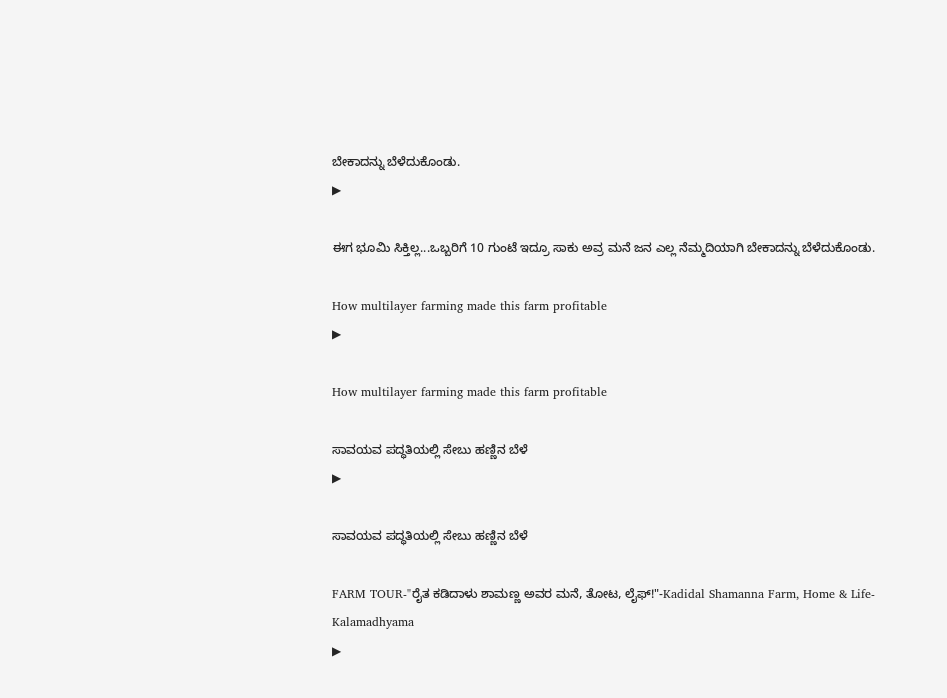ಬೇಕಾದನ್ನು ಬೆಳೆದುಕೊಂಡು.
▶

ಈಗ ಭೂಮಿ ಸಿಕ್ತಿಲ್ಲ...ಒಬ್ಬರಿಗೆ 10 ಗುಂಟೆ ಇದ್ರೂ ಸಾಕು ಅವ್ರ ಮನೆ ಜನ ಎಲ್ಲ ನೆಮ್ಮದಿಯಾಗಿ ಬೇಕಾದನ್ನು ಬೆಳೆದುಕೊಂಡು.

How multilayer farming made this farm profitable
▶

How multilayer farming made this farm profitable

ಸಾವಯವ ಪದ್ಧತಿಯಲ್ಲಿ ಸೇಬು ಹಣ್ಣಿನ ಬೆಳೆ
▶

ಸಾವಯವ ಪದ್ಧತಿಯಲ್ಲಿ ಸೇಬು ಹಣ್ಣಿನ ಬೆಳೆ

FARM TOUR-"ರೈತ ಕಡಿದಾಳು ಶಾಮಣ್ಣ ಅವರ ಮನೆ, ತೋಟ, ಲೈಫ್!"-Kadidal Shamanna Farm, Home & Life-Kalamadhyama
▶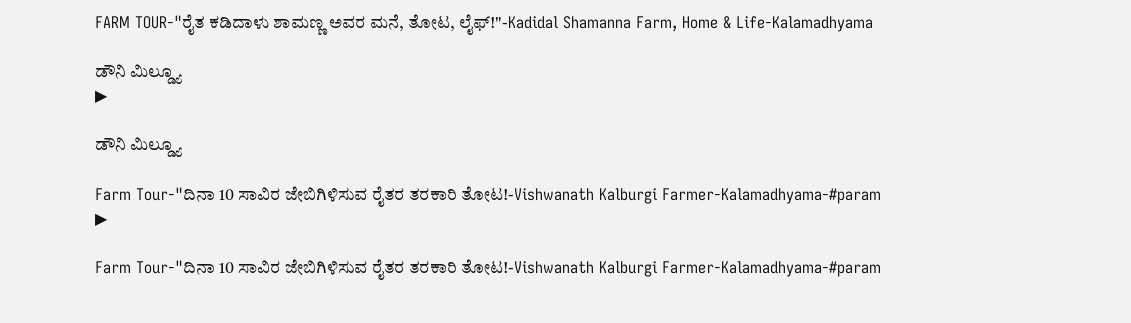FARM TOUR-"ರೈತ ಕಡಿದಾಳು ಶಾಮಣ್ಣ ಅವರ ಮನೆ, ತೋಟ, ಲೈಫ್!"-Kadidal Shamanna Farm, Home & Life-Kalamadhyama

ಡೌನಿ ಮಿಲ್ಡ್ಯೂ
▶

ಡೌನಿ ಮಿಲ್ಡ್ಯೂ

Farm Tour-"ದಿನಾ 10 ಸಾವಿರ ಜೇಬಿಗಿಳಿಸುವ ರೈತರ ತರಕಾರಿ ತೋಟ!-Vishwanath Kalburgi Farmer-Kalamadhyama-#param
▶

Farm Tour-"ದಿನಾ 10 ಸಾವಿರ ಜೇಬಿಗಿಳಿಸುವ ರೈತರ ತರಕಾರಿ ತೋಟ!-Vishwanath Kalburgi Farmer-Kalamadhyama-#param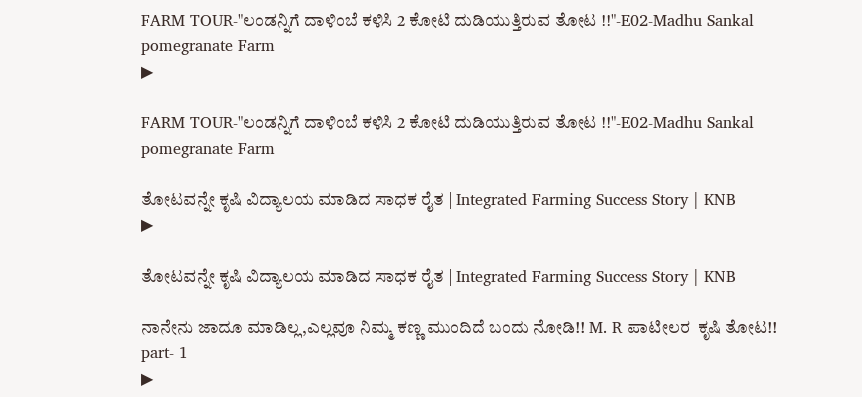FARM TOUR-"ಲಂಡನ್ನಿಗೆ ದಾಳಿಂಬೆ ಕಳಿಸಿ 2 ಕೋಟಿ ದುಡಿಯುತ್ತಿರುವ ತೋಟ !!"-E02-Madhu Sankal pomegranate Farm
▶

FARM TOUR-"ಲಂಡನ್ನಿಗೆ ದಾಳಿಂಬೆ ಕಳಿಸಿ 2 ಕೋಟಿ ದುಡಿಯುತ್ತಿರುವ ತೋಟ !!"-E02-Madhu Sankal pomegranate Farm

ತೋಟವನ್ನೇ ಕೃಷಿ ವಿದ್ಯಾಲಯ ಮಾಡಿದ ಸಾಧಕ ರೈತ | Integrated Farming Success Story | KNB
▶

ತೋಟವನ್ನೇ ಕೃಷಿ ವಿದ್ಯಾಲಯ ಮಾಡಿದ ಸಾಧಕ ರೈತ | Integrated Farming Success Story | KNB

ನಾನೇನು ಜಾದೂ ಮಾಡಿಲ್ಲ,ಎಲ್ಲವೂ ನಿಮ್ಮ ಕಣ್ಣ ಮುಂದಿದೆ ಬಂದು ನೋಡಿ!! M. R ಪಾಟೀಲರ  ಕೃಷಿ ತೋಟ!! part- 1
▶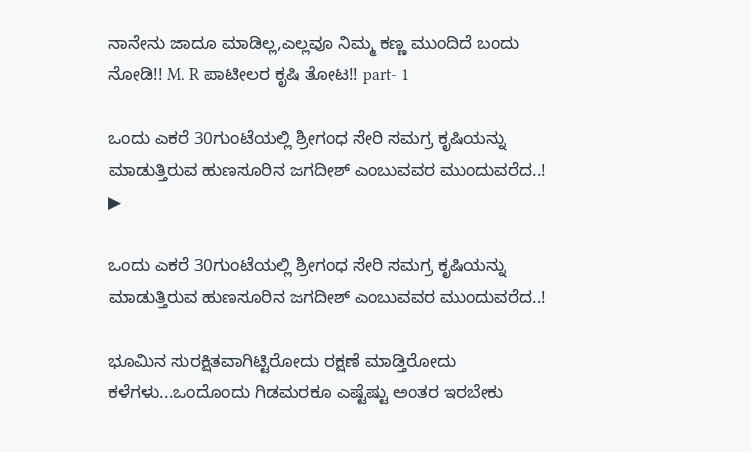ನಾನೇನು ಜಾದೂ ಮಾಡಿಲ್ಲ,ಎಲ್ಲವೂ ನಿಮ್ಮ ಕಣ್ಣ ಮುಂದಿದೆ ಬಂದು ನೋಡಿ!! M. R ಪಾಟೀಲರ ಕೃಷಿ ತೋಟ!! part- 1

ಒಂದು ಎಕರೆ 30ಗುಂಟೆಯಲ್ಲಿ ಶ್ರೀಗಂಧ ಸೇರಿ ಸಮಗ್ರ ಕೃಷಿಯನ್ನು ಮಾಡುತ್ತಿರುವ ಹುಣಸೂರಿನ ಜಗದೀಶ್ ಎಂಬುವವರ ಮುಂದುವರೆದ..!
▶

ಒಂದು ಎಕರೆ 30ಗುಂಟೆಯಲ್ಲಿ ಶ್ರೀಗಂಧ ಸೇರಿ ಸಮಗ್ರ ಕೃಷಿಯನ್ನು ಮಾಡುತ್ತಿರುವ ಹುಣಸೂರಿನ ಜಗದೀಶ್ ಎಂಬುವವರ ಮುಂದುವರೆದ..!

ಭೂಮಿನ ಸುರಕ್ಷಿತವಾಗಿಟ್ಟಿರೋದು ರಕ್ಷಣೆ ಮಾಡ್ತಿರೋದು ಕಳೆಗಳು...ಒಂದೊಂದು ಗಿಡಮರಕೂ ಎಷ್ಟೆಷ್ಟು ಅಂತರ ಇರಬೇಕು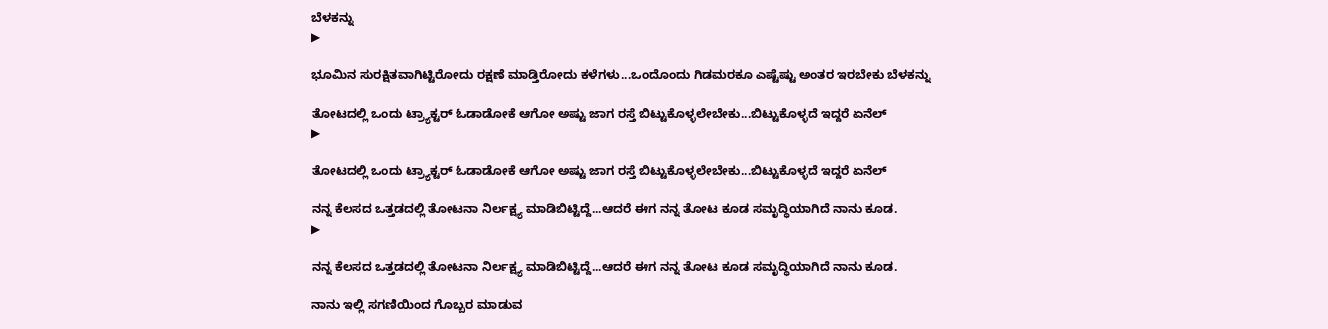ಬೆಳಕನ್ನು
▶

ಭೂಮಿನ ಸುರಕ್ಷಿತವಾಗಿಟ್ಟಿರೋದು ರಕ್ಷಣೆ ಮಾಡ್ತಿರೋದು ಕಳೆಗಳು...ಒಂದೊಂದು ಗಿಡಮರಕೂ ಎಷ್ಟೆಷ್ಟು ಅಂತರ ಇರಬೇಕು ಬೆಳಕನ್ನು

ತೋಟದಲ್ಲಿ ಒಂದು ಟ್ರ್ಯಾಕ್ಟರ್ ಓಡಾಡೋಕೆ ಆಗೋ ಅಷ್ಟು ಜಾಗ ರಸ್ತೆ ಬಿಟ್ಟುಕೊಳ್ಳಲೇಬೇಕು...ಬಿಟ್ಟುಕೊಳ್ಳದೆ ಇದ್ದರೆ ಏನೆಲ್
▶

ತೋಟದಲ್ಲಿ ಒಂದು ಟ್ರ್ಯಾಕ್ಟರ್ ಓಡಾಡೋಕೆ ಆಗೋ ಅಷ್ಟು ಜಾಗ ರಸ್ತೆ ಬಿಟ್ಟುಕೊಳ್ಳಲೇಬೇಕು...ಬಿಟ್ಟುಕೊಳ್ಳದೆ ಇದ್ದರೆ ಏನೆಲ್

ನನ್ನ ಕೆಲಸದ ಒತ್ತಡದಲ್ಲಿ ತೋಟನಾ ನಿರ್ಲಕ್ಷ್ಯ ಮಾಡಿಬಿಟ್ಟಿದ್ದೆ...ಆದರೆ ಈಗ ನನ್ನ ತೋಟ ಕೂಡ ಸಮೃದ್ಧಿಯಾಗಿದೆ ನಾನು ಕೂಡ.
▶

ನನ್ನ ಕೆಲಸದ ಒತ್ತಡದಲ್ಲಿ ತೋಟನಾ ನಿರ್ಲಕ್ಷ್ಯ ಮಾಡಿಬಿಟ್ಟಿದ್ದೆ...ಆದರೆ ಈಗ ನನ್ನ ತೋಟ ಕೂಡ ಸಮೃದ್ಧಿಯಾಗಿದೆ ನಾನು ಕೂಡ.

ನಾನು ಇಲ್ಲಿ ಸಗಣಿಯಿಂದ ಗೊಬ್ಬರ ಮಾಡುವ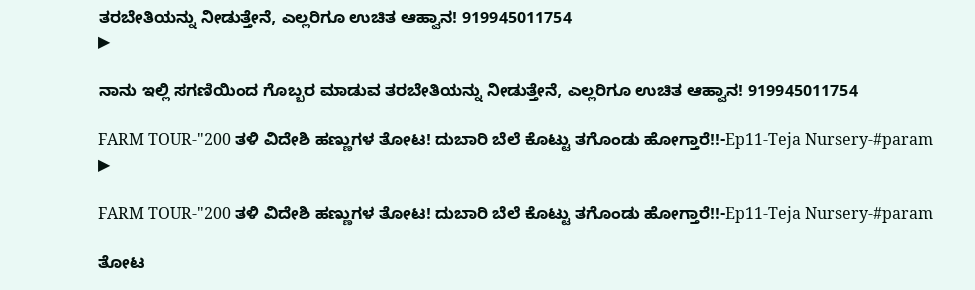ತರಬೇತಿಯನ್ನು ನೀಡುತ್ತೇನೆ, ಎಲ್ಲರಿಗೂ ಉಚಿತ ಆಹ್ವಾನ! 919945011754
▶

ನಾನು ಇಲ್ಲಿ ಸಗಣಿಯಿಂದ ಗೊಬ್ಬರ ಮಾಡುವ ತರಬೇತಿಯನ್ನು ನೀಡುತ್ತೇನೆ, ಎಲ್ಲರಿಗೂ ಉಚಿತ ಆಹ್ವಾನ! 919945011754

FARM TOUR-"200 ತಳಿ ವಿದೇಶಿ ಹಣ್ಣುಗಳ ತೋಟ! ದುಬಾರಿ ಬೆಲೆ ಕೊಟ್ಟು ತಗೊಂಡು ಹೋಗ್ತಾರೆ!!-Ep11-Teja Nursery-#param
▶

FARM TOUR-"200 ತಳಿ ವಿದೇಶಿ ಹಣ್ಣುಗಳ ತೋಟ! ದುಬಾರಿ ಬೆಲೆ ಕೊಟ್ಟು ತಗೊಂಡು ಹೋಗ್ತಾರೆ!!-Ep11-Teja Nursery-#param

ತೋಟ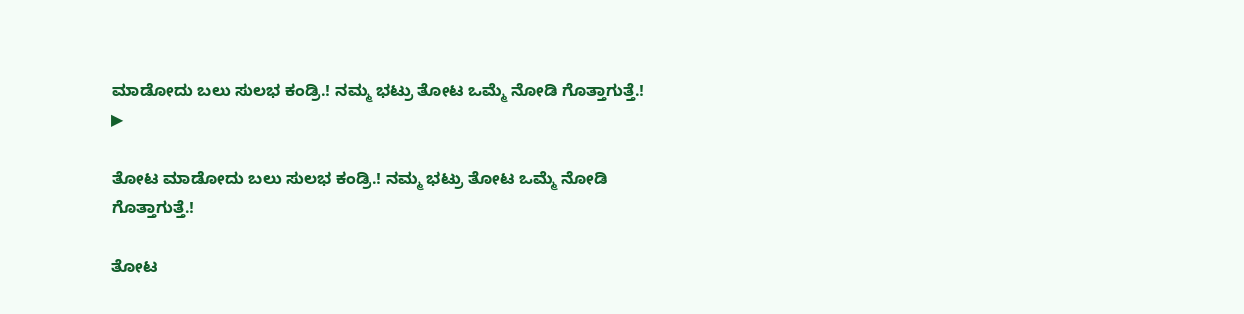ಮಾಡೋದು ಬಲು ಸುಲಭ ಕಂಡ್ರಿ.! ನಮ್ಮ ಭಟ್ರು ತೋಟ ಒಮ್ಮೆ ನೋಡಿ ಗೊತ್ತಾಗುತ್ತೆ.!
▶

ತೋಟ ಮಾಡೋದು ಬಲು ಸುಲಭ ಕಂಡ್ರಿ.! ನಮ್ಮ ಭಟ್ರು ತೋಟ ಒಮ್ಮೆ ನೋಡಿ ಗೊತ್ತಾಗುತ್ತೆ.!

ತೋಟ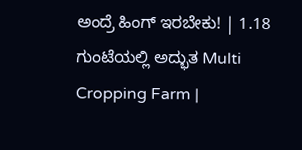ಅಂದ್ರೆ ಹಿಂಗ್ ಇರಬೇಕು! | 1.18 ಗುಂಟೆಯಲ್ಲಿ ಅದ್ಭುತ Multi Cropping Farm |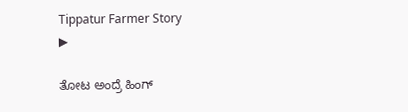Tippatur Farmer Story
▶

ತೋಟ ಅಂದ್ರೆ ಹಿಂಗ್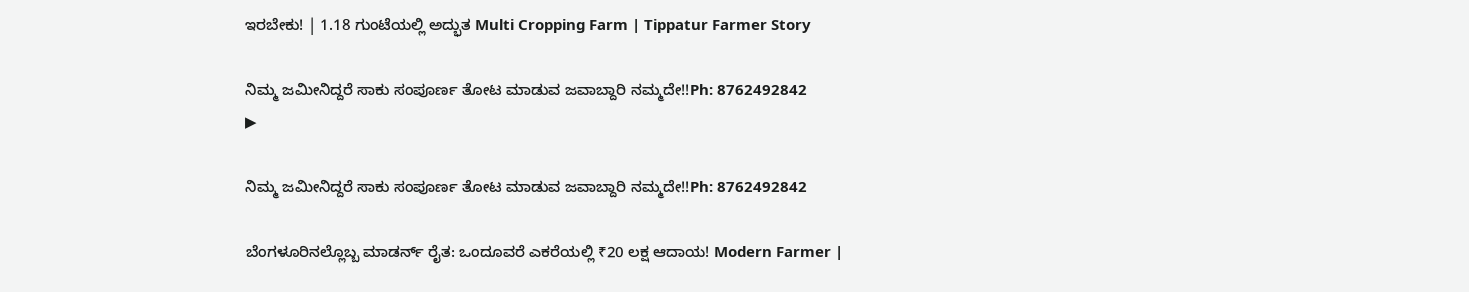ಇರಬೇಕು! | 1.18 ಗುಂಟೆಯಲ್ಲಿ ಅದ್ಭುತ Multi Cropping Farm | Tippatur Farmer Story

ನಿಮ್ಮ ಜಮೀನಿದ್ದರೆ ಸಾಕು ಸಂಪೂರ್ಣ ತೋಟ ಮಾಡುವ ಜವಾಬ್ದಾರಿ ನಮ್ಮದೇ!!Ph: 8762492842
▶

ನಿಮ್ಮ ಜಮೀನಿದ್ದರೆ ಸಾಕು ಸಂಪೂರ್ಣ ತೋಟ ಮಾಡುವ ಜವಾಬ್ದಾರಿ ನಮ್ಮದೇ!!Ph: 8762492842

ಬೆಂಗಳೂರಿನಲ್ಲೊಬ್ಬ ಮಾಡರ್ನ್ ರೈತ: ಒಂದೂವರೆ ಎಕರೆಯಲ್ಲಿ ₹20 ಲಕ್ಷ ಆದಾಯ! Modern Farmer |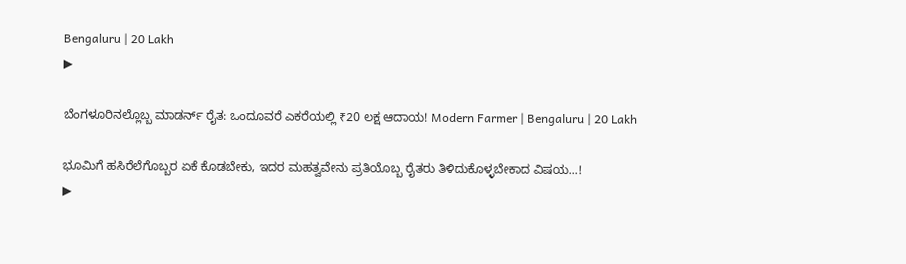Bengaluru | 20 Lakh
▶

ಬೆಂಗಳೂರಿನಲ್ಲೊಬ್ಬ ಮಾಡರ್ನ್ ರೈತ: ಒಂದೂವರೆ ಎಕರೆಯಲ್ಲಿ ₹20 ಲಕ್ಷ ಆದಾಯ! Modern Farmer | Bengaluru | 20 Lakh

ಭೂಮಿಗೆ ಹಸಿರೆಲೆಗೊಬ್ಬರ ಏಕೆ ಕೊಡಬೇಕು, ಇದರ ಮಹತ್ವವೇನು ಪ್ರತಿಯೊಬ್ಬ ರೈತರು ತಿಳಿದುಕೊಳ್ಳಬೇಕಾದ ವಿಷಯ...!
▶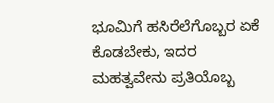ಭೂಮಿಗೆ ಹಸಿರೆಲೆಗೊಬ್ಬರ ಏಕೆ ಕೊಡಬೇಕು, ಇದರ ಮಹತ್ವವೇನು ಪ್ರತಿಯೊಬ್ಬ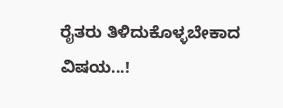ರೈತರು ತಿಳಿದುಕೊಳ್ಳಬೇಕಾದ ವಿಷಯ...!